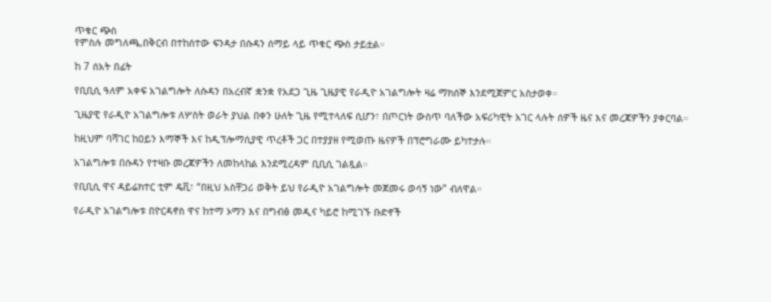ጥቁር ጭስ
የምስሉ መግለጫ,በቅርብ በተከሰተው ፍንዳታ በሱዳን ሰማይ ላይ ጥቁር ጭስ ታይቷል።

ከ 7 ሰአት በፊት

የቢቢሲ ዓለም አቀፍ አገልግሎት ለሱዳን በአረብኛ ቋንቋ የአደጋ ጊዜ ጊዜያዊ የራዲዮ አገልግሎት ዛሬ ማክሰኞ እንደሚጀምር አስታወቀ።

ጊዜያዊ የራዲዮ አገልግሎቱ ለሦስት ወራት ያህል በቀን ሁለት ጊዜ የሚተላለፍ ሲሆን፣ በጦርነት ውስጥ ባለችው አፍሪካዊት አገር ላሉት ሰዎች ዜና እና መረጃዎችን ያቀርባል።

ከዚህም ባሻገር ከዐይን እማኞች እና ከዲፕሎማሲያዊ ጥረቶች ጋር በተያያዘ የሚወጡ ዜናዎች በፕሮግራሙ ይካተታሉ።

አገልግሎቱ በሱዳን የተዛቡ መረጃዎችን ለመከላከል እንደሚረዳም ቢቢሲ ገልጿል።

የቢቢሲ ዋና ዳይሬክተር ቲም ዴቪ፣ “በዚህ አስቸጋሪ ወቅት ይህ የራዲዮ አገልግሎት መጀመሩ ወሳኝ ነው” ብለዋል።

የራዲዮ አገልግሎቱ በዮርዳኖስ ዋና ከተማ ኦማን እና በግብፅ መዲና ካይሮ ከሚገኙ ቡድኖች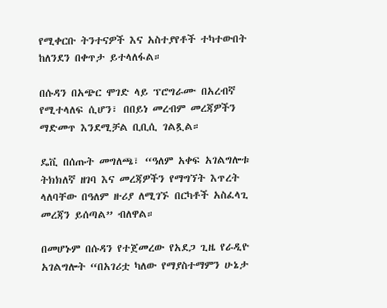የሚቀርቡ ትንተናዎች እና አስተያየቶች ተካተውበት ከለንደን በቀጥታ ይተላለፋል።

በሱዳን በአጭር ሞገድ ላይ ፕሮግራሙ በአረብኛ የሚተላለፍ ሲሆን፣ በበይነ መረብም መረጃዎችን ማድመጥ እንደሚቻል ቢቢሲ ገልጿል።

ዴቪ በሰጡት መግለጫ፣ “ዓለም አቀፍ አገልግሎቱ ትክክለኛ ዘገባ እና መረጃዎችን የማግኘት እጥረት ላለባቸው በዓለም ዙሪያ ለሚገኙ በርካቶች አስፈላጊ መረጃን ይሰጣል” ብለዋል።

በመሆኑም በሱዳን የተጀመረው የአደጋ ጊዜ የራዲዮ አገልግሎት “በአገሪቷ ካለው የማያስተማምን ሁኔታ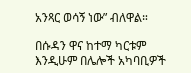አንጻር ወሳኝ ነው” ብለዋል።

በሱዳን ዋና ከተማ ካርቱም እንዲሁም በሌሎች አካባቢዎች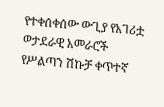የተቀሰቀሰው ውጊያ የአገሪቷ ወታደራዊ አመራሮች የሥልጣን ሽኩቻ ቀጥተኛ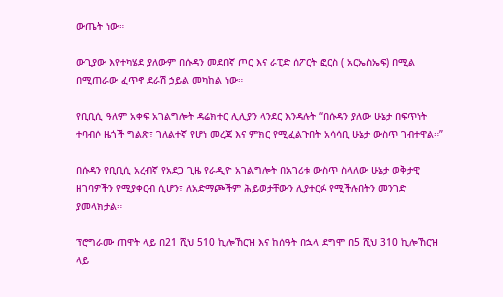ውጤት ነው።

ውጊያው እየተካሄደ ያለውም በሱዳን መደበኛ ጦር እና ራፒድ ሰፖርት ፎርስ ( አርኤስኤፍ) በሚል በሚጠራው ፈጥኖ ደራሽ ኃይል መካከል ነው።

የቢቢሲ ዓለም አቀፍ አገልግሎት ዳሬክተር ሊሊያን ላንደር እንዳሉት “በሱዳን ያለው ሁኔታ በፍጥነት ተባብሶ ዜጎች ግልጽ፣ ገለልተኛ የሆነ መረጃ እና ምክር የሚፈልጉበት አሳሳቢ ሁኔታ ውስጥ ገብተዋል።”

በሱዳን የቢቢሲ አረብኛ የአደጋ ጊዜ የራዲዮ አገልግሎት በአገሪቱ ውስጥ ስላለው ሁኔታ ወቅታዊ ዘገባዎችን የሚያቀርብ ሲሆን፣ ለአድማጮችም ሕይወታቸውን ሊያተርፉ የሚችሉበትን መንገድ ያመላክታል።

ፕሮግራሙ ጠዋት ላይ በ21 ሺህ 510 ኪሎኸርዝ እና ከሰዓት በኋላ ደግሞ በ5 ሺህ 310 ኪሎኸርዝ ላይ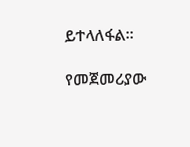ይተላለፋል።

የመጀመሪያው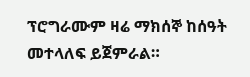ፕሮግራሙም ዛሬ ማክሰኞ ከሰዓት መተላለፍ ይጀምራል።